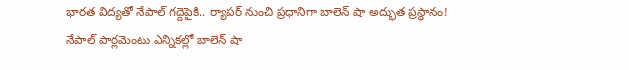భారత విద్యతో నేపాల్ గద్దెపైకి.. ర్యాపర్ నుంచి ప్రధానిగా బాలెన్ షా అద్భుత ప్రస్థానం!
నేపాల్ పార్లమెంటు ఎన్నికల్లో బాలెన్ షా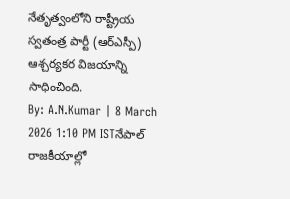నేతృత్వంలోని రాష్ట్రీయ స్వతంత్ర పార్టీ (ఆర్ఎస్పీ) ఆశ్చర్యకర విజయాన్ని సాధించింది.
By: A.N.Kumar | 8 March 2026 1:10 PM ISTనేపాల్ రాజకీయాల్లో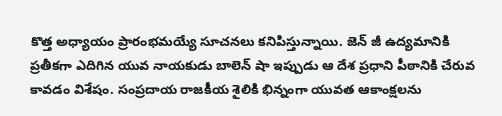కొత్త అధ్యాయం ప్రారంభమయ్యే సూచనలు కనిపిస్తున్నాయి. జెన్ జీ ఉద్యమానికి ప్రతీకగా ఎదిగిన యువ నాయకుడు బాలెన్ షా ఇప్పుడు ఆ దేశ ప్రధాని పీఠానికి చేరువ కావడం విశేషం. సంప్రదాయ రాజకీయ శైలికి భిన్నంగా యువత ఆకాంక్షలను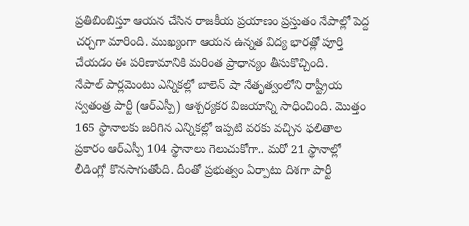ప్రతిబింబిస్తూ ఆయన చేసిన రాజకీయ ప్రయాణం ప్రస్తుతం నేపాల్లో పెద్ద చర్చగా మారింది. ముఖ్యంగా ఆయన ఉన్నత విద్య భారత్లో పూర్తి చేయడం ఈ పరిణామానికి మరింత ప్రాధాన్యం తీసుకొచ్చింది.
నేపాల్ పార్లమెంటు ఎన్నికల్లో బాలెన్ షా నేతృత్వంలోని రాష్ట్రీయ స్వతంత్ర పార్టీ (ఆర్ఎస్పీ) ఆశ్చర్యకర విజయాన్ని సాధించింది. మొత్తం 165 స్థానాలకు జరిగిన ఎన్నికల్లో ఇప్పటి వరకు వచ్చిన ఫలితాల ప్రకారం ఆర్ఎస్పీ 104 స్థానాలు గెలుచుకోగా.. మరో 21 స్థానాల్లో లీడింగ్లో కొనసాగుతోంది. దీంతో ప్రభుత్వం ఏర్పాటు దిశగా పార్టీ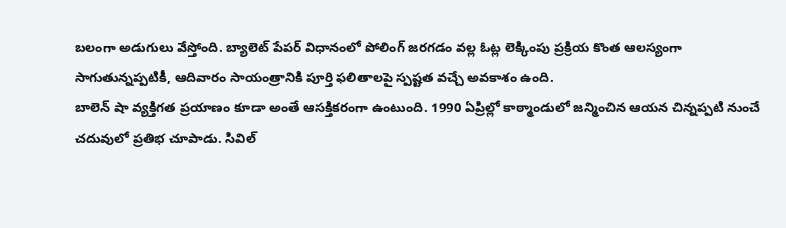బలంగా అడుగులు వేస్తోంది. బ్యాలెట్ పేపర్ విధానంలో పోలింగ్ జరగడం వల్ల ఓట్ల లెక్కింపు ప్రక్రియ కొంత ఆలస్యంగా సాగుతున్నప్పటికీ, ఆదివారం సాయంత్రానికి పూర్తి ఫలితాలపై స్పష్టత వచ్చే అవకాశం ఉంది.
బాలెన్ షా వ్యక్తిగత ప్రయాణం కూడా అంతే ఆసక్తికరంగా ఉంటుంది. 1990 ఏప్రిల్లో కాఠ్మాండులో జన్మించిన ఆయన చిన్నప్పటి నుంచే చదువులో ప్రతిభ చూపాడు. సివిల్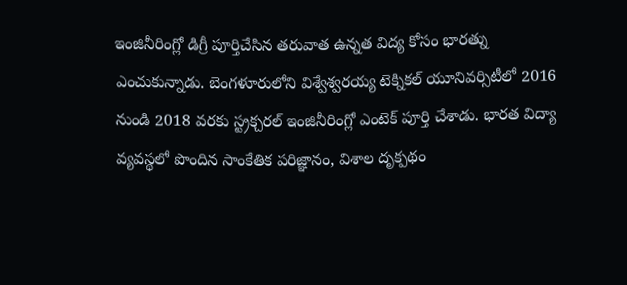ఇంజినీరింగ్లో డిగ్రీ పూర్తిచేసిన తరువాత ఉన్నత విద్య కోసం భారత్ను ఎంచుకున్నాడు. బెంగళూరులోని విశ్వేశ్వరయ్య టెక్నికల్ యూనివర్సిటీలో 2016 నుండి 2018 వరకు స్ట్రక్చరల్ ఇంజినీరింగ్లో ఎంటెక్ పూర్తి చేశాడు. భారత విద్యా వ్యవస్థలో పొందిన సాంకేతిక పరిజ్ఞానం, విశాల దృక్పథం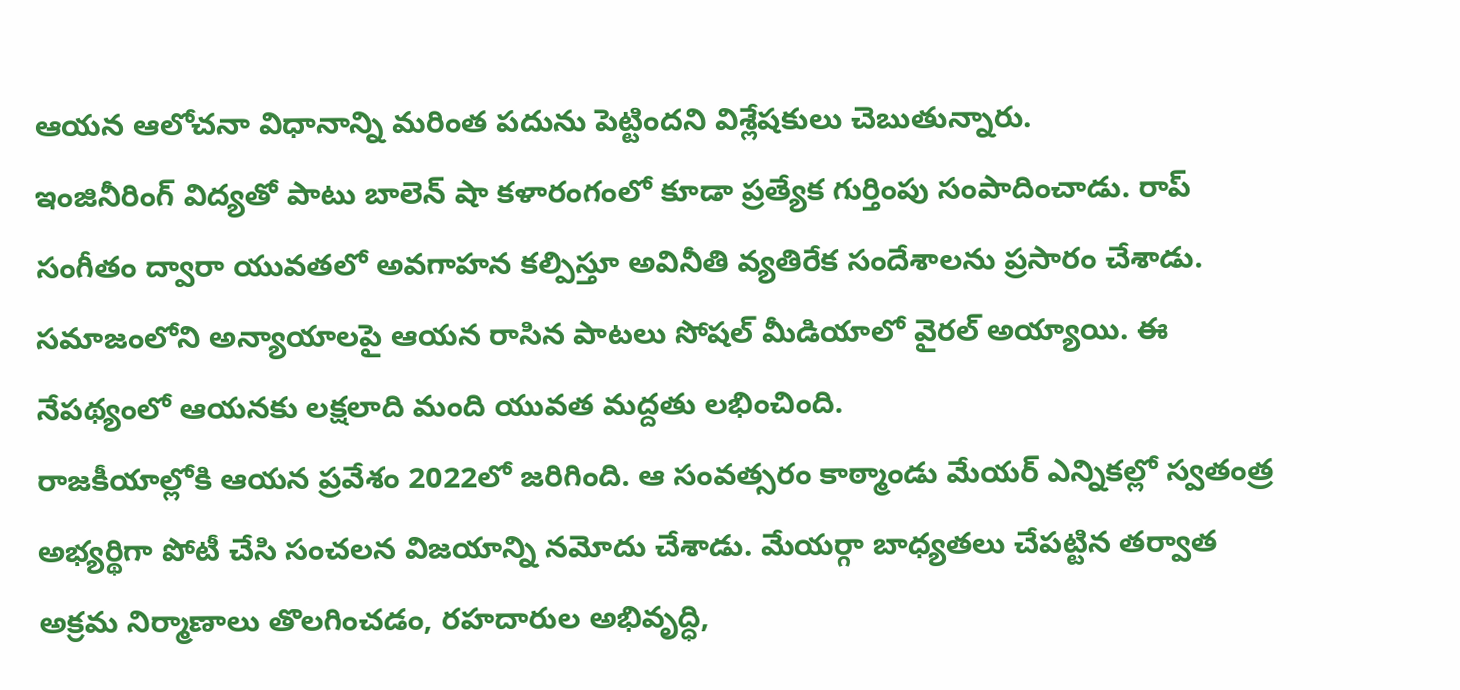ఆయన ఆలోచనా విధానాన్ని మరింత పదును పెట్టిందని విశ్లేషకులు చెబుతున్నారు.
ఇంజినీరింగ్ విద్యతో పాటు బాలెన్ షా కళారంగంలో కూడా ప్రత్యేక గుర్తింపు సంపాదించాడు. రాప్ సంగీతం ద్వారా యువతలో అవగాహన కల్పిస్తూ అవినీతి వ్యతిరేక సందేశాలను ప్రసారం చేశాడు. సమాజంలోని అన్యాయాలపై ఆయన రాసిన పాటలు సోషల్ మీడియాలో వైరల్ అయ్యాయి. ఈ నేపథ్యంలో ఆయనకు లక్షలాది మంది యువత మద్దతు లభించింది.
రాజకీయాల్లోకి ఆయన ప్రవేశం 2022లో జరిగింది. ఆ సంవత్సరం కాఠ్మాండు మేయర్ ఎన్నికల్లో స్వతంత్ర అభ్యర్థిగా పోటీ చేసి సంచలన విజయాన్ని నమోదు చేశాడు. మేయర్గా బాధ్యతలు చేపట్టిన తర్వాత అక్రమ నిర్మాణాలు తొలగించడం, రహదారుల అభివృద్ధి,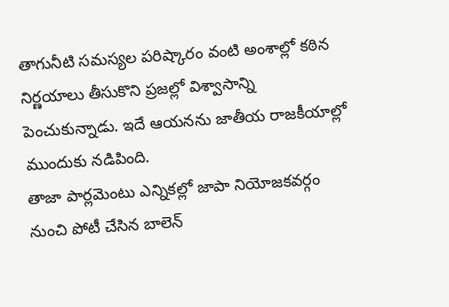తాగునీటి సమస్యల పరిష్కారం వంటి అంశాల్లో కఠిన నిర్ణయాలు తీసుకొని ప్రజల్లో విశ్వాసాన్ని పెంచుకున్నాడు. ఇదే ఆయనను జాతీయ రాజకీయాల్లో ముందుకు నడిపింది.
తాజా పార్లమెంటు ఎన్నికల్లో జాపా నియోజకవర్గం నుంచి పోటీ చేసిన బాలెన్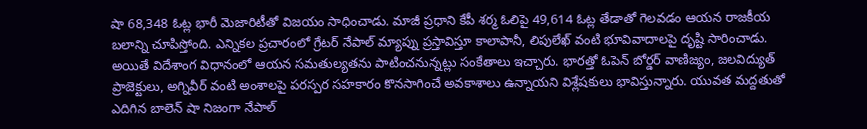షా 68,348 ఓట్ల భారీ మెజారిటీతో విజయం సాధించాడు. మాజీ ప్రధాని కేపీ శర్మ ఓలిపై 49,614 ఓట్ల తేడాతో గెలవడం ఆయన రాజకీయ బలాన్ని చూపిస్తోంది. ఎన్నికల ప్రచారంలో గ్రేటర్ నేపాల్ మ్యాప్ను ప్రస్తావిస్తూ కాలాపానీ, లిపులేఖ్ వంటి భూవివాదాలపై దృష్టి సారించాడు.
అయితే విదేశాంగ విధానంలో ఆయన సమతుల్యతను పాటించనున్నట్లు సంకేతాలు ఇచ్చారు. భారత్తో ఓపెన్ బోర్డర్ వాణిజ్యం, జలవిద్యుత్ ప్రాజెక్టులు, అగ్నివీర్ వంటి అంశాలపై పరస్పర సహకారం కొనసాగించే అవకాశాలు ఉన్నాయని విశ్లేషకులు భావిస్తున్నారు. యువత మద్దతుతో ఎదిగిన బాలెన్ షా నిజంగా నేపాల్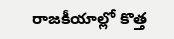రాజకీయాల్లో కొత్త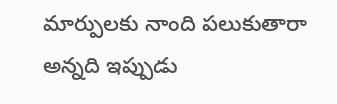మార్పులకు నాంది పలుకుతారా అన్నది ఇప్పుడు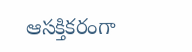ఆసక్తికరంగా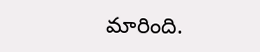మారింది.